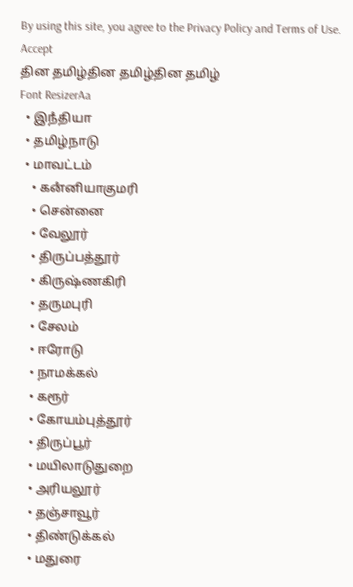By using this site, you agree to the Privacy Policy and Terms of Use.
Accept
தின தமிழ்தின தமிழ்தின தமிழ்
Font ResizerAa
  • இநஂதியா
  • தமிழ்நாடு
  • மாவட்டம்
    • கனஂனியாகுமரி
    • சென்னை
    • வேலூர்
    • திருப்பத்தூர்
    • கிருஷ்ணகிரி
    • தருமபுரி
    • சேலம்
    • ஈரோடு
    • நாமக்கல்
    • கரூர்
    • கோயம்புத்தூர்
    • திருப்பூர்
    • மயிலாடுதுறை
    • அரியலூர்
    • தஞ்சாவூர்
    • திண்டுக்கல்
    • மதுரை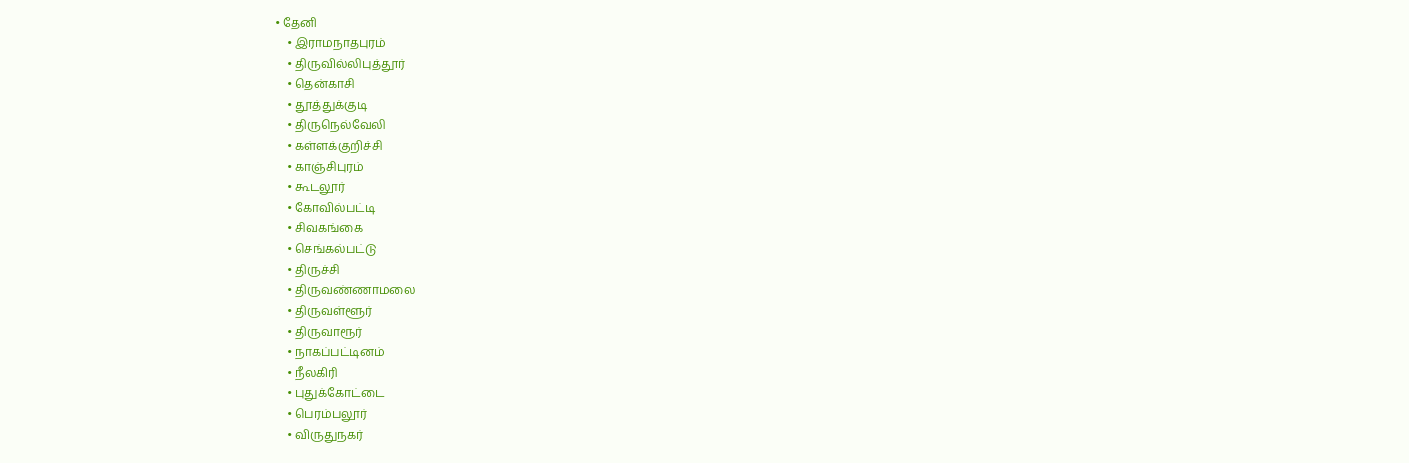• தேனி
    • இராமநாதபுரம்
    • திருவில்லிபுத்தூர்
    • தென்காசி
    • தூத்துக்குடி
    • திருநெல்வேலி
    • கள்ளக்குறிச்சி
    • காஞ்சிபுரம்
    • கூடலூர்
    • கோவில்பட்டி
    • சிவகங்கை
    • செங்கல்பட்டு
    • திருச்சி
    • திருவண்ணாமலை
    • திருவள்ளூர்
    • திருவாரூர்
    • நாகப்பட்டினம்
    • நீலகிரி
    • புதுக்கோட்டை
    • பெரம்பலூர்
    • விருதுநகர்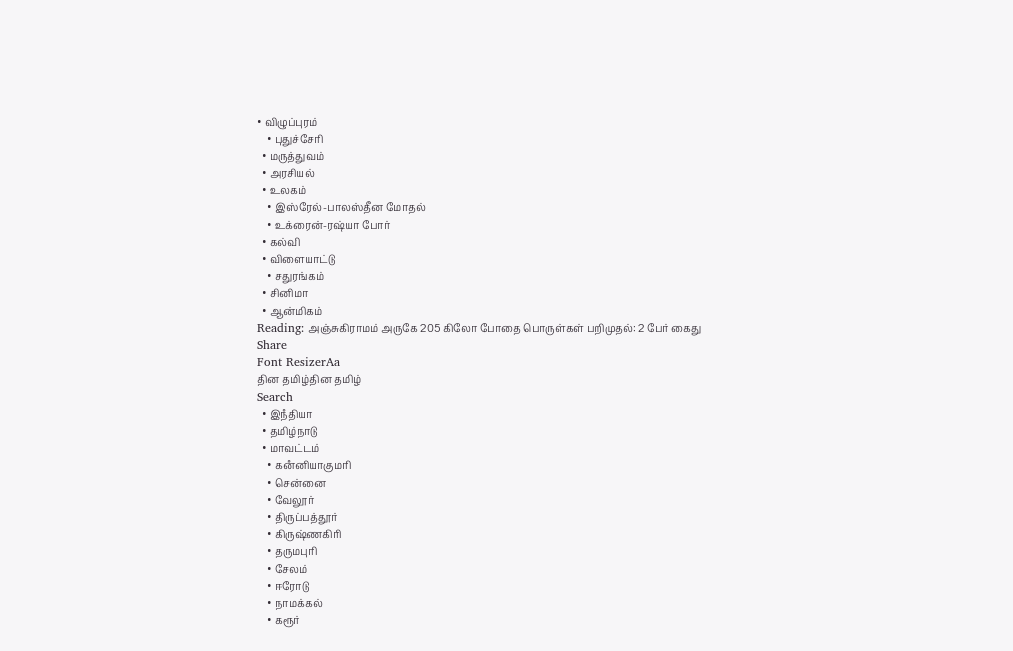• விழுப்புரம்
    • புதுச்சேரி
  • மருத்துவம்
  • அரசியல்
  • உலகம்
    • இஸ்ரேல்-பாலஸ்தீன மோதல்
    • உக்ரைன்-ரஷ்யா போர்
  • கல்வி
  • விளையாட்டு
    • சதுரங்கம்
  • சினிமா
  • ஆன்மிகம்
Reading: அஞ்சுகிராமம் அருகே 205 கிலோ போதை பொருள்கள் பறிமுதல்: 2 பேர் கைது
Share
Font ResizerAa
தின தமிழ்தின தமிழ்
Search
  • இநஂதியா
  • தமிழ்நாடு
  • மாவட்டம்
    • கனஂனியாகுமரி
    • சென்னை
    • வேலூர்
    • திருப்பத்தூர்
    • கிருஷ்ணகிரி
    • தருமபுரி
    • சேலம்
    • ஈரோடு
    • நாமக்கல்
    • கரூர்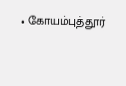• கோயம்புத்தூர்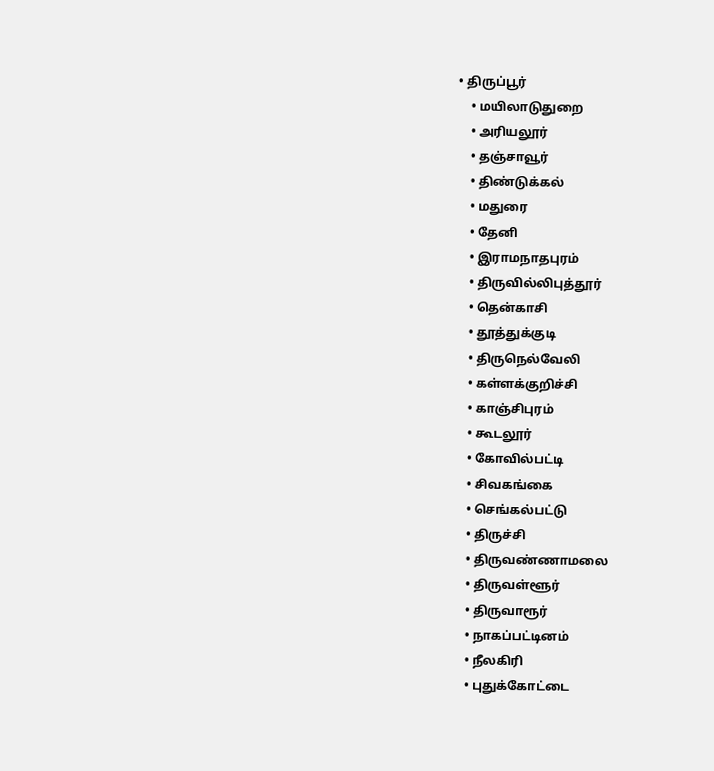• திருப்பூர்
    • மயிலாடுதுறை
    • அரியலூர்
    • தஞ்சாவூர்
    • திண்டுக்கல்
    • மதுரை
    • தேனி
    • இராமநாதபுரம்
    • திருவில்லிபுத்தூர்
    • தென்காசி
    • தூத்துக்குடி
    • திருநெல்வேலி
    • கள்ளக்குறிச்சி
    • காஞ்சிபுரம்
    • கூடலூர்
    • கோவில்பட்டி
    • சிவகங்கை
    • செங்கல்பட்டு
    • திருச்சி
    • திருவண்ணாமலை
    • திருவள்ளூர்
    • திருவாரூர்
    • நாகப்பட்டினம்
    • நீலகிரி
    • புதுக்கோட்டை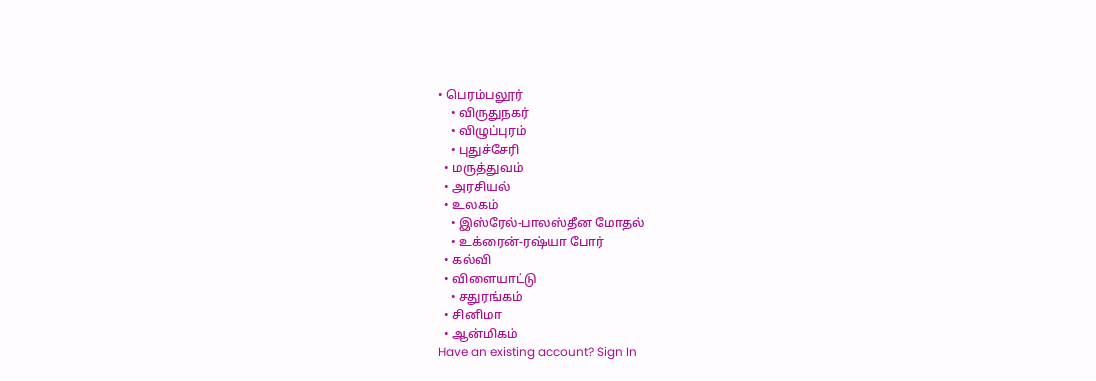• பெரம்பலூர்
    • விருதுநகர்
    • விழுப்புரம்
    • புதுச்சேரி
  • மருத்துவம்
  • அரசியல்
  • உலகம்
    • இஸ்ரேல்-பாலஸ்தீன மோதல்
    • உக்ரைன்-ரஷ்யா போர்
  • கல்வி
  • விளையாட்டு
    • சதுரங்கம்
  • சினிமா
  • ஆன்மிகம்
Have an existing account? Sign In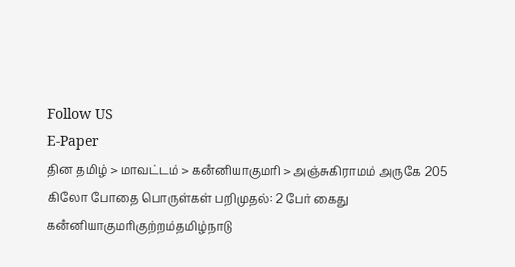Follow US
E-Paper
தின தமிழ் > மாவட்டம் > கனஂனியாகுமரி > அஞ்சுகிராமம் அருகே 205 கிலோ போதை பொருள்கள் பறிமுதல்: 2 பேர் கைது
கனஂனியாகுமரிகுற்றம்தமிழ்நாடு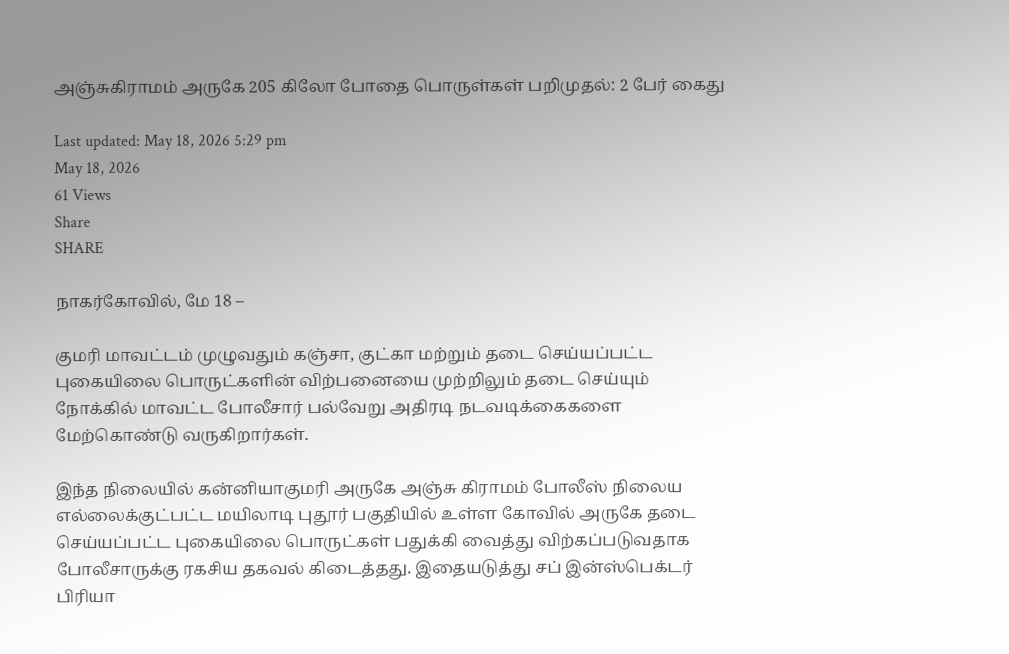அஞ்சுகிராமம் அருகே 205 கிலோ போதை பொருள்கள் பறிமுதல்: 2 பேர் கைது

Last updated: May 18, 2026 5:29 pm
May 18, 2026
61 Views
Share
SHARE

நாகர்கோவில், மே 18 –

குமரி மாவட்டம் முழுவதும் கஞ்சா, குட்கா மற்றும் தடை செய்யப்பட்ட புகையிலை பொருட்களின் விற்பனையை முற்றிலும் தடை செய்யும் நோக்கில் மாவட்ட போலீசார் பல்வேறு அதிரடி நடவடிக்கைகளை மேற்கொண்டு வருகிறார்கள்.

இந்த நிலையில் கன்னியாகுமரி அருகே அஞ்சு கிராமம் போலீஸ் நிலைய எல்லைக்குட்பட்ட மயிலாடி புதூர் பகுதியில் உள்ள கோவில் அருகே தடை செய்யப்பட்ட புகையிலை பொருட்கள் பதுக்கி வைத்து விற்கப்படுவதாக போலீசாருக்கு ரகசிய தகவல் கிடைத்தது. இதையடுத்து சப் இன்ஸ்பெக்டர் பிரியா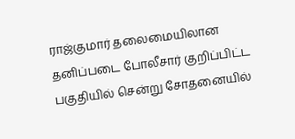ராஜ்குமார் தலைமையிலான தனிப்படை போலீசார் குறிப்பிட்ட பகுதியில் சென்று சோதனையில்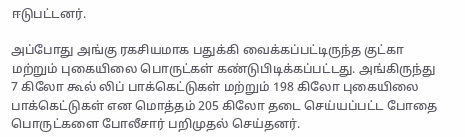ஈடுபட்டனர்.

அப்போது அங்கு ரகசியமாக பதுக்கி வைக்கப்பட்டிருந்த குட்கா மற்றும் புகையிலை பொருட்கள் கண்டுபிடிக்கப்பட்டது. அங்கிருந்து 7 கிலோ கூல் லிப் பாக்கெட்டுகள் மற்றும் 198 கிலோ புகையிலை பாக்கெட்டுகள் என மொத்தம் 205 கிலோ தடை செய்யப்பட்ட போதை பொருட்களை போலீசார் பறிமுதல் செய்தனர்.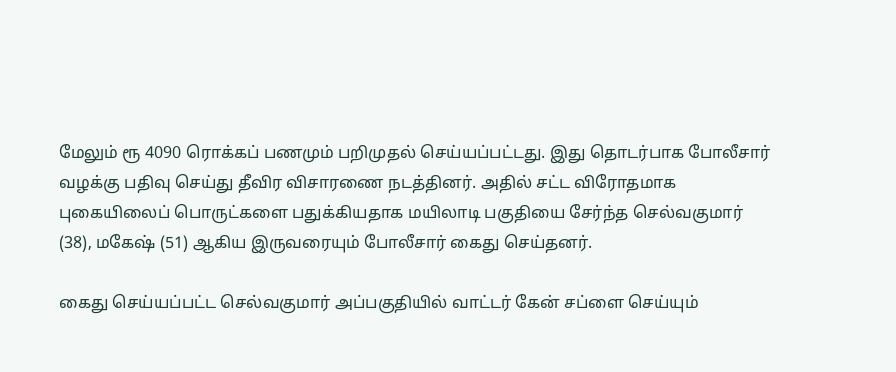மேலும் ரூ 4090 ரொக்கப் பணமும் பறிமுதல் செய்யப்பட்டது. இது தொடர்பாக போலீசார் வழக்கு பதிவு செய்து தீவிர விசாரணை நடத்தினர். அதில் சட்ட விரோதமாக புகையிலைப் பொருட்களை பதுக்கியதாக மயிலாடி பகுதியை சேர்ந்த செல்வகுமார் (38), மகேஷ் (51) ஆகிய இருவரையும் போலீசார் கைது செய்தனர்.

கைது செய்யப்பட்ட செல்வகுமார் அப்பகுதியில் வாட்டர் கேன் சப்ளை செய்யும்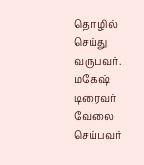தொழில் செய்து வருபவர். மகேஷ் டிரைவர் வேலை செய்பவர்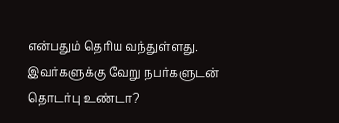என்பதும் தெரிய வந்துள்ளது. இவர்களுக்கு வேறு நபர்களுடன் தொடர்பு உண்டா?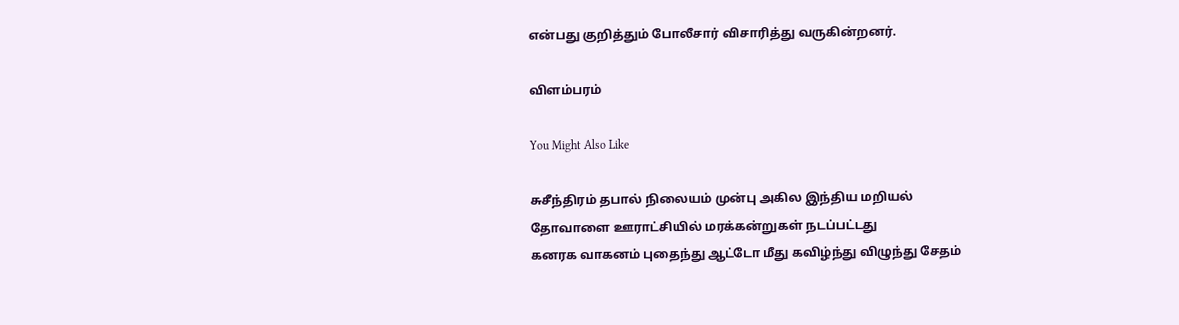என்பது குறித்தும் போலீசார் விசாரித்து வருகின்றனர்.

விளம்பரம்

You Might Also Like

சுசீந்திரம் தபால் நிலையம் முன்பு அகில இந்திய மறியல்
தோவாளை ஊராட்சியில் மரக்கன்றுகள் நடப்பட்டது
கனரக வாகனம் புதைந்து ஆட்டோ மீது கவிழ்ந்து விழுந்து சேதம்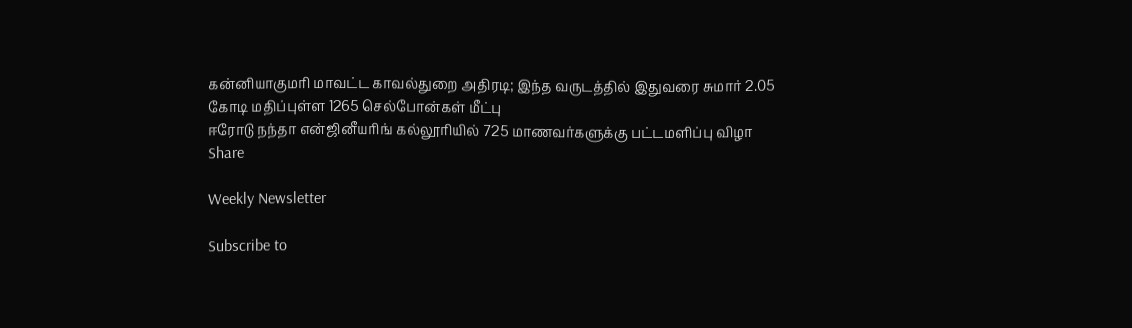கன்னியாகுமரி மாவட்ட காவல்துறை அதிரடி; இந்த வருடத்தில் இதுவரை சுமார் 2.05 கோடி மதிப்புள்ள 1265 செல்போன்கள் மீட்பு
ஈரோடு நந்தா என்ஜினீயரிங் கல்லூரியில் 725 மாணவர்களுக்கு பட்டமளிப்பு விழா
Share

Weekly Newsletter

Subscribe to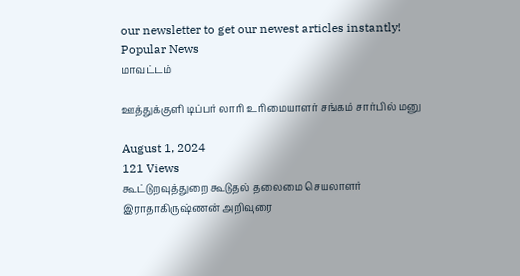our newsletter to get our newest articles instantly!
Popular News
மாவட்டம்

ஊத்துக்குளி டிப்பர் லாரி உரிமையாளர் சங்கம் சார்பில் மனு

August 1, 2024
121 Views
கூட்டுறவுத்துறை கூடுதல் தலைமை செயலாளர் இராதாகிருஷ்ணன் அறிவுரை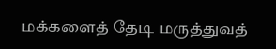மக்களைத் தேடி மருத்துவத்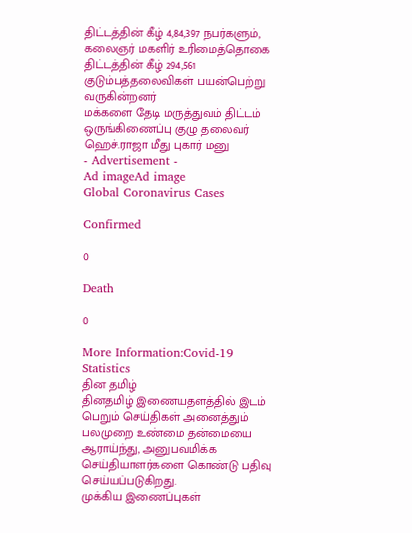திட்டத்தின் கீழ் 4,84,397 நபர்களும், கலைஞர் மகளிர் உரிமைத்தொகை திட்டத்தின் கீழ் 294,561 குடும்பத்தலைவிகள் பயன்பெற்று வருகின்றனர்
மக்களை தேடி மருத்துவம் திட்டம்
ஒருங்கிணைப்பு குழு தலைவர் ஹெச்.ராஜா மீது புகார் மனு
- Advertisement -
Ad imageAd image
Global Coronavirus Cases

Confirmed

0

Death

0

More Information:Covid-19 Statistics
தின தமிழ்
தினதமிழ் இணையதளத்தில் இடம் பெறும் செய்திகள் அனைத்தும் பலமுறை உண்மை தன்மையை ஆராய்ந்து, அனுபவமிக்க செய்தியாளர்களை கொண்டு பதிவு செய்யப்படுகிறது.
முக்கிய இணைப்புகள்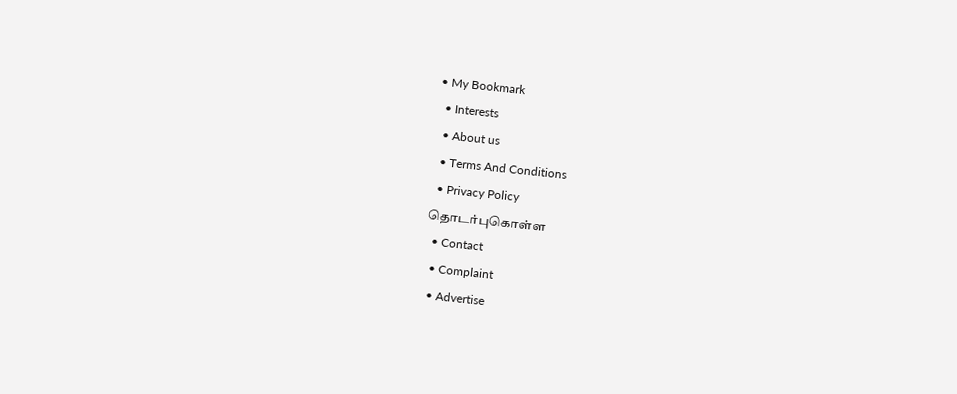• My Bookmark
  • Interests
  • About us
  • Terms And Conditions
  • Privacy Policy
தொடர்புகொள்ள
  • Contact
  • Complaint
  • Advertise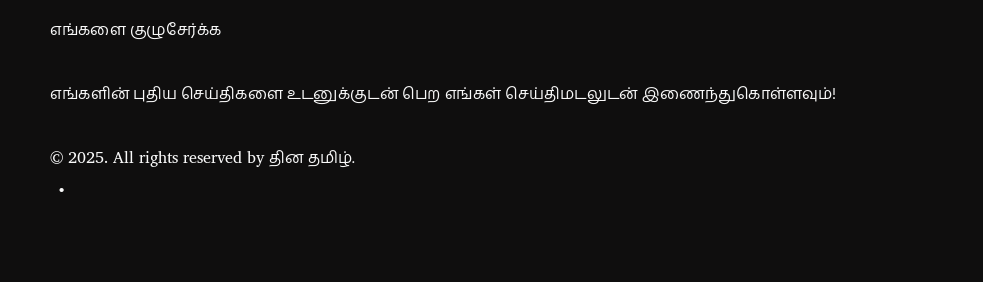எங்களை குழுசேர்க்க

எங்களின் புதிய செய்திகளை உடனுக்குடன் பெற எங்கள் செய்திமடலுடன் இணைந்துகொள்ளவும்!

© 2025. All rights reserved by தின தமிழ்.
  •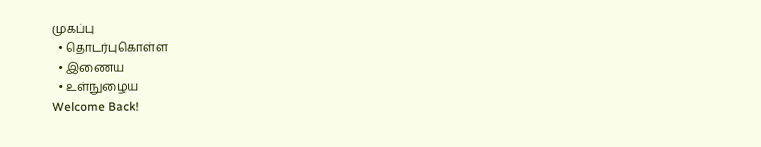முகப்பு
  • தொடர்புகொள்ள
  • இணைய
  • உள்நுழைய
Welcome Back!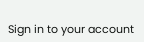Sign in to your account